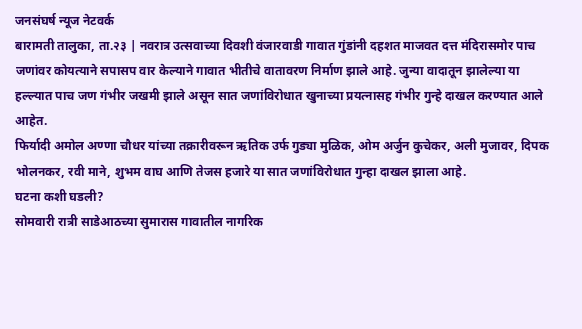जनसंघर्ष न्यूज नेटवर्क
बारामती तालुका, ता.२३ | नवरात्र उत्सवाच्या दिवशी वंजारवाडी गावात गुंडांनी दहशत माजवत दत्त मंदिरासमोर पाच जणांवर कोयत्याने सपासप वार केल्याने गावात भीतीचे वातावरण निर्माण झाले आहे. जुन्या वादातून झालेल्या या हल्ल्यात पाच जण गंभीर जखमी झाले असून सात जणांविरोधात खुनाच्या प्रयत्नासह गंभीर गुन्हे दाखल करण्यात आले आहेत.
फिर्यादी अमोल अण्णा चौधर यांच्या तक्रारीवरून ऋतिक उर्फ गुड्या मुळिक, ओम अर्जुन कुचेकर, अली मुजावर, दिपक भोलनकर, रवी माने, शुभम वाघ आणि तेजस हजारे या सात जणांविरोधात गुन्हा दाखल झाला आहे.
घटना कशी घडली?
सोमवारी रात्री साडेआठच्या सुमारास गावातील नागरिक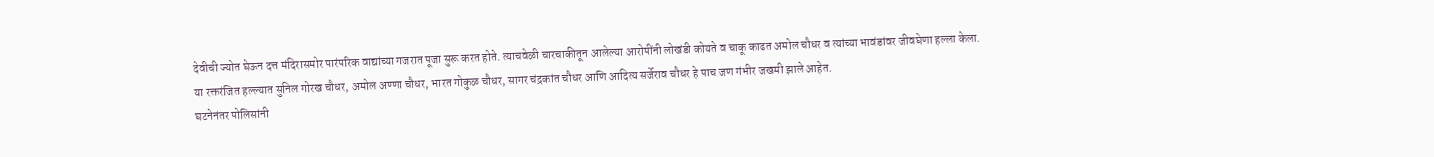देवीची ज्योत घेऊन दत्त मंदिरासमोर पारंपरिक वाद्यांच्या गजरात पूजा सुरू करत होते. त्याचवेळी चारचाकीतून आलेल्या आरोपींनी लोखंडी कोयते व चाकू काढत अमोल चौधर व त्यांच्या भावंडांवर जीवघेणा हल्ला केला.
या रक्तरंजित हल्ल्यात सुनिल गोरख चौधर, अमोल अण्णा चौधर, भारत गोकुळ चौधर, सागर चंद्रकांत चौधर आणि आदित्य सर्जेराव चौधर हे पाच जण गंभीर जखमी झाले आहेत.
घटनेनंतर पोलिसांनी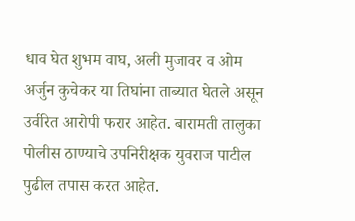धाव घेत शुभम वाघ, अली मुजावर व ओम अर्जुन कुचेकर या तिघांना ताब्यात घेतले असून उर्वरित आरोपी फरार आहेत. बारामती तालुका पोलीस ठाण्याचे उपनिरीक्षक युवराज पाटील पुढील तपास करत आहेत.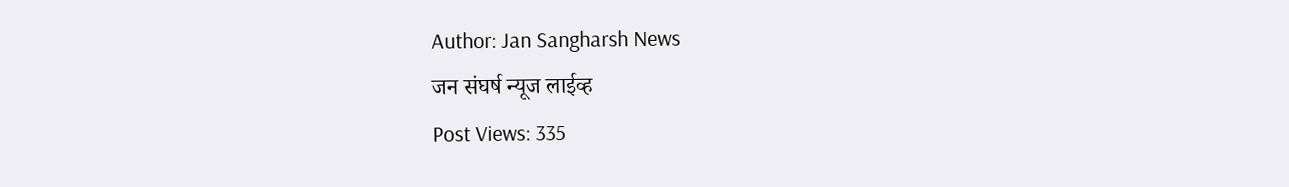Author: Jan Sangharsh News
जन संघर्ष न्यूज लाईव्ह
Post Views: 335